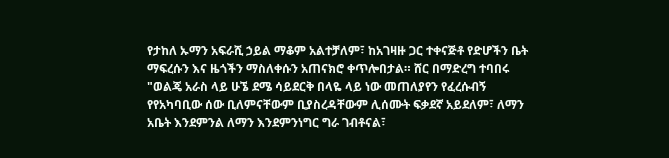የታከለ ኡማን አፍራሺ ኃይል ማቆም አልተቻለም፣ ከአገዛዙ ጋር ተቀናጅቶ የድሆችን ቤት ማፍረሱን እና ዜጎችን ማስለቀሱን አጠናክሮ ቀጥሎበታል። ሸር በማድረግ ተባበሩ "ወልጄ አራስ ላይ ሁኜ ደሜ ሳይደርቅ በላዬ ላይ ነው መጠለያየን የፈረሱብኝ የየአካባቢው ሰው ቢለምናቸውም ቢያስረዳቸውም ሊሰሙት ፍቃደኛ አይደለም፣ ለማን አቤት እንደምንል ለማን እንደምንነግር ግራ ገብቶናል፣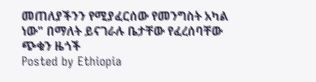መጠለያችንን የሚያፈርሰው የመንግስት አካል ነው" በማለት ይናገራሉ ቤታቸው የፈረሰባቸው ጭቁን ዜጎች
Posted by Ethiopia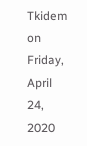Tkidem on Friday, April 24, 2020